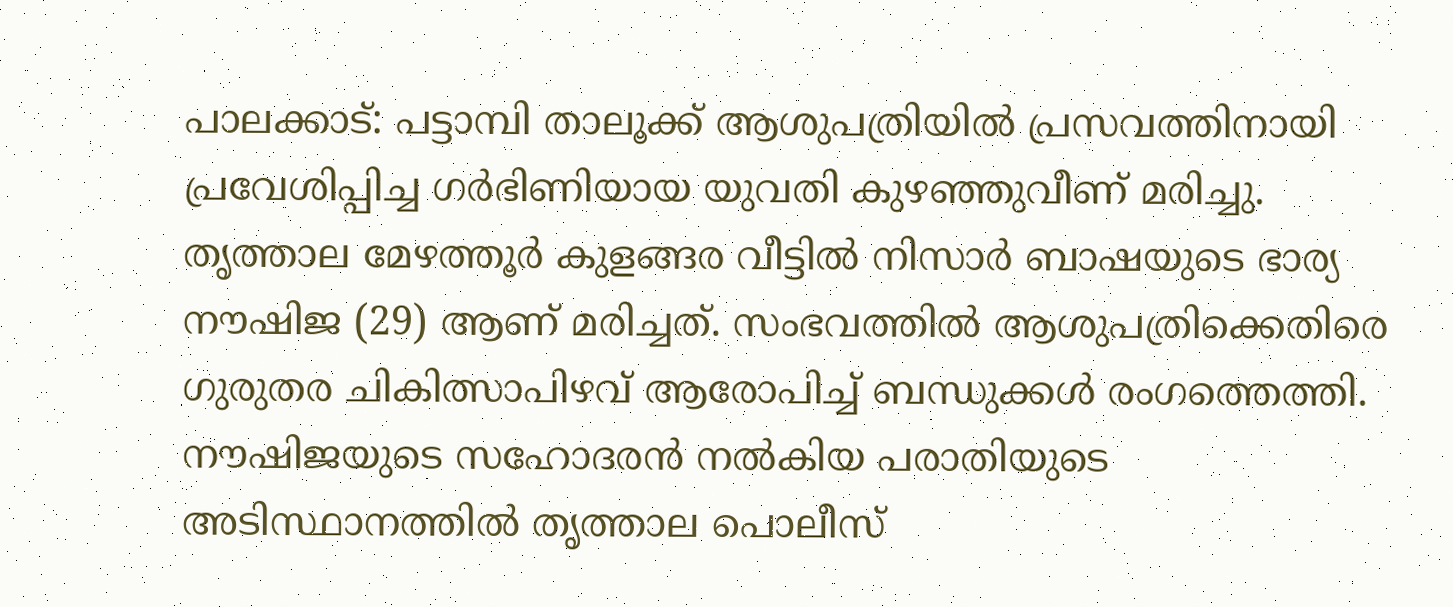പാലക്കാട്: പട്ടാമ്പി താലൂക്ക് ആശുപത്രിയിൽ പ്രസവത്തിനായി പ്രവേശിപ്പിച്ച ഗർഭിണിയായ യുവതി കുഴഞ്ഞുവീണ് മരിച്ചു. തൃത്താല മേഴത്തൂർ കുളങ്ങര വീട്ടിൽ നിസാർ ബാഷയുടെ ഭാര്യ നൗഷിജ (29) ആണ് മരിച്ചത്. സംഭവത്തിൽ ആശുപത്രിക്കെതിരെ ഗുരുതര ചികിത്സാപിഴവ് ആരോപിച്ച് ബന്ധുക്കൾ രംഗത്തെത്തി. നൗഷിജയുടെ സഹോദരൻ നൽകിയ പരാതിയുടെ അടിസ്ഥാനത്തിൽ തൃത്താല പൊലീസ്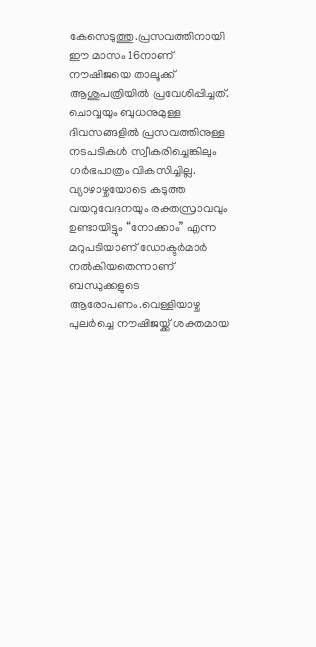കേസെടുത്തു.പ്രസവത്തിനായി ഈ മാസം 16നാണ് നൗഷിജയെ താലൂക്ക് ആശുപത്രിയിൽ പ്രവേശിപ്പിച്ചത്. ചൊവ്വയും ബുധനുമുള്ള ദിവസങ്ങളിൽ പ്രസവത്തിനുള്ള നടപടികൾ സ്വീകരിച്ചെങ്കിലും ഗർഭപാത്രം വികസിച്ചില്ല. വ്യാഴാഴ്ചയോടെ കടുത്ത വയറുവേദനയും രക്തസ്രാവവും ഉണ്ടായിട്ടും “നോക്കാം” എന്ന മറുപടിയാണ് ഡോക്ടർമാർ നൽകിയതെന്നാണ് ബന്ധുക്കളുടെ ആരോപണം.വെള്ളിയാഴ്ച പുലർച്ചെ നൗഷിജയ്ക്ക് ശക്തമായ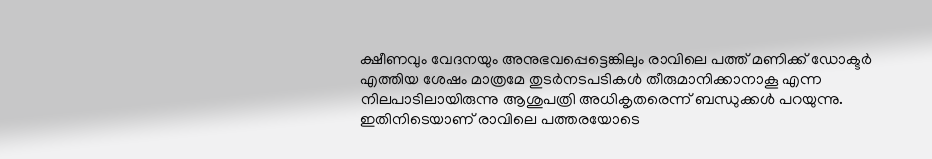ക്ഷീണവും വേദനയും അനുഭവപ്പെട്ടെങ്കിലും രാവിലെ പത്ത് മണിക്ക് ഡോക്ടർ എത്തിയ ശേഷം മാത്രമേ തുടർനടപടികൾ തീരുമാനിക്കാനാകൂ എന്ന നിലപാടിലായിരുന്നു ആശുപത്രി അധികൃതരെന്ന് ബന്ധുക്കൾ പറയുന്നു. ഇതിനിടെയാണ് രാവിലെ പത്തരയോടെ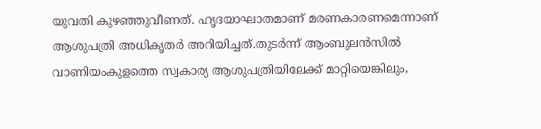യുവതി കുഴഞ്ഞുവീണത്. ഹൃദയാഘാതമാണ് മരണകാരണമെന്നാണ് ആശുപത്രി അധികൃതർ അറിയിച്ചത്.തുടർന്ന് ആംബുലൻസിൽ വാണിയംകുളത്തെ സ്വകാര്യ ആശുപത്രിയിലേക്ക് മാറ്റിയെങ്കിലും,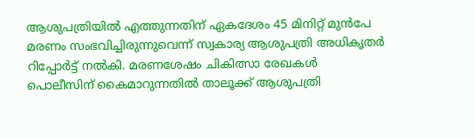ആശുപത്രിയിൽ എത്തുന്നതിന് ഏകദേശം 45 മിനിറ്റ് മുൻപേ മരണം സംഭവിച്ചിരുന്നുവെന്ന് സ്വകാര്യ ആശുപത്രി അധികൃതർ റിപ്പോർട്ട് നൽകി. മരണശേഷം ചികിത്സാ രേഖകൾ പൊലീസിന് കൈമാറുന്നതിൽ താലൂക്ക് ആശുപത്രി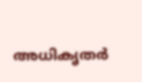അധികൃതർ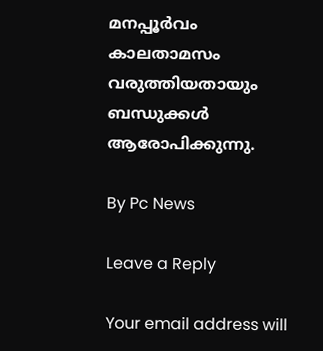മനപ്പൂർവം കാലതാമസം വരുത്തിയതായും ബന്ധുക്കൾ ആരോപിക്കുന്നു.

By Pc News

Leave a Reply

Your email address will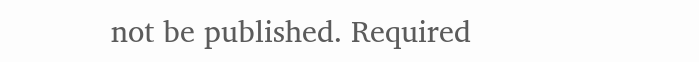not be published. Required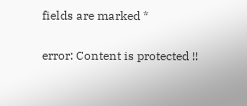fields are marked *

error: Content is protected !!